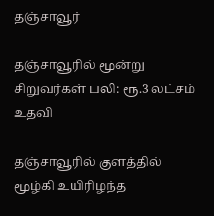தஞ்சாவூர்

தஞ்சாவூரில் மூன்று சிறுவர்கள் பலி: ரூ.3 லட்சம் உதவி

தஞ்சாவூரில் குளத்தில் மூழ்கி உயிரிழந்த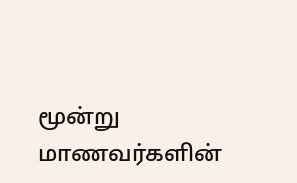மூன்று மாணவர்களின்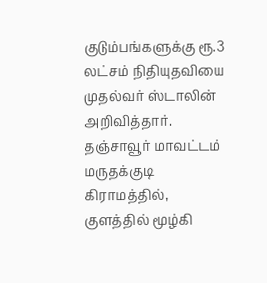குடும்பங்களுக்கு ரூ.3 லட்சம் நிதியுதவியை முதல்வர் ஸ்டாலின் அறிவித்தார். தஞ்சாவூர் மாவட்டம் மருதக்குடி கிராமத்தில், குளத்தில் மூழ்கி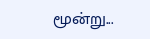மூன்று...